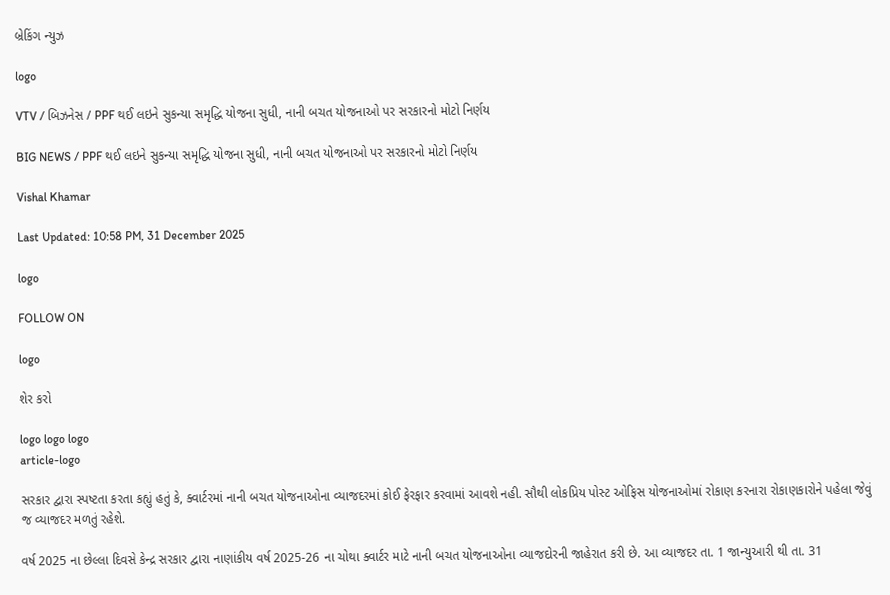બ્રેકિંગ ન્યુઝ

logo

VTV / બિઝનેસ / PPF થઈ લઇને સુકન્યા સમૃદ્ધિ યોજના સુધી, નાની બચત યોજનાઓ પર સરકારનો મોટો નિર્ણય

BIG NEWS / PPF થઈ લઇને સુકન્યા સમૃદ્ધિ યોજના સુધી, નાની બચત યોજનાઓ પર સરકારનો મોટો નિર્ણય

Vishal Khamar

Last Updated: 10:58 PM, 31 December 2025

logo

FOLLOW ON

logo

શેર કરો

logo logo logo
article-logo

સરકાર દ્વારા સ્પષ્ટતા કરતા કહ્યું હતું કે, ક્વાર્ટરમાં નાની બચત યોજનાઓના વ્યાજદરમાં કોઈ ફેરફાર કરવામાં આવશે નહી. સૌથી લોકપ્રિય પોસ્ટ ઓફિસ યોજનાઓમાં રોકાણ કરનારા રોકાણકારોને પહેલા જેવું જ વ્યાજદર મળતું રહેશે.

વર્ષ 2025 ના છેલ્લા દિવસે કેન્દ્ર સરકાર દ્વારા નાણાંકીય વર્ષ 2025-26 ના ચોથા ક્વાર્ટર માટે નાની બચત યોજનાઓના વ્યાજદોરની જાહેરાત કરી છે. આ વ્યાજદર તા. 1 જાન્યુઆરી થી તા. 31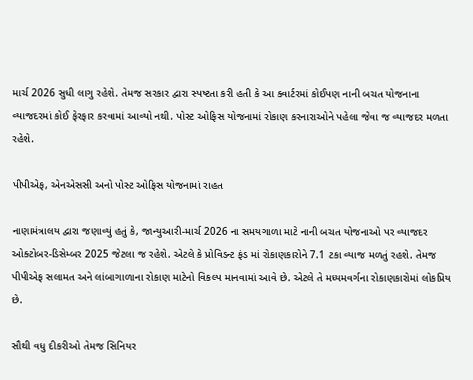માર્ચ 2026 સુધી લાગુ રહેશે. તેમજ સરકાર દ્વારા સ્પષ્ટતા કરી હતી કે આ ક્વાર્ટરમાં કોઈપણ નાની બચત યોજનાના વ્યાજદરમાં કોઈ ફેરફાર કરવામાં આવ્યો નથી. પોસ્ટ ઓફિસ યોજનામાં રોકાણ કરનારાઓને પહેલા જેવા જ વ્યાજદર મળતા રહેશે.

પીપીએફ, એનએસસી અનો પોસ્ટ ઓફિસ યોજનામાં રાહત

નાણામંત્રાલય દ્વારા જણાવ્યું હતું કે, જાન્યુઆરી-માર્ચ 2026 ના સમયગાળા માટે નાની બચત યોજનાઓ પર વ્યાજદર ઓક્ટોબર-ડિસેમ્બર 2025 જેટલા જ રહેશે. એટલે કે પ્રોવિડન્ટ ફંડ માં રોકાણકારોને 7.1 ટકા વ્યાજ મળતું રહશે. તેમજ પીપીએફ સલામત અને લાંબાગાળાના રોકાણ માટેનો વિકલ્પ માનવામાં આવે છે. એટલે તે મધ્યમવર્ગના રોકાણકારોમાં લોકપ્રિય છે.

સૌથી વધુ દીકરીઓ તેમજ સિનિયર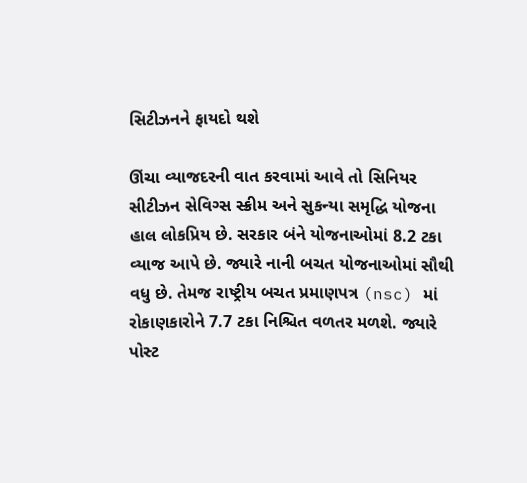સિટીઝનને ફાયદો થશે

ઊંચા વ્યાજદરની વાત કરવામાં આવે તો સિનિયર સીટીઝન સેવિગ્સ સ્ક્રીમ અને સુકન્યા સમૃદ્ધિ યોજના હાલ લોકપ્રિય છે. સરકાર બંને યોજનાઓમાં 8.2 ટકા વ્યાજ આપે છે. જ્યારે નાની બચત યોજનાઓમાં સૌથી વધુ છે. તેમજ રાષ્ટ્રીય બચત પ્રમાણપત્ર (nsc) માં રોકાણકારોને 7.7 ટકા નિશ્ચિત વળતર મળશે. જ્યારે પોસ્ટ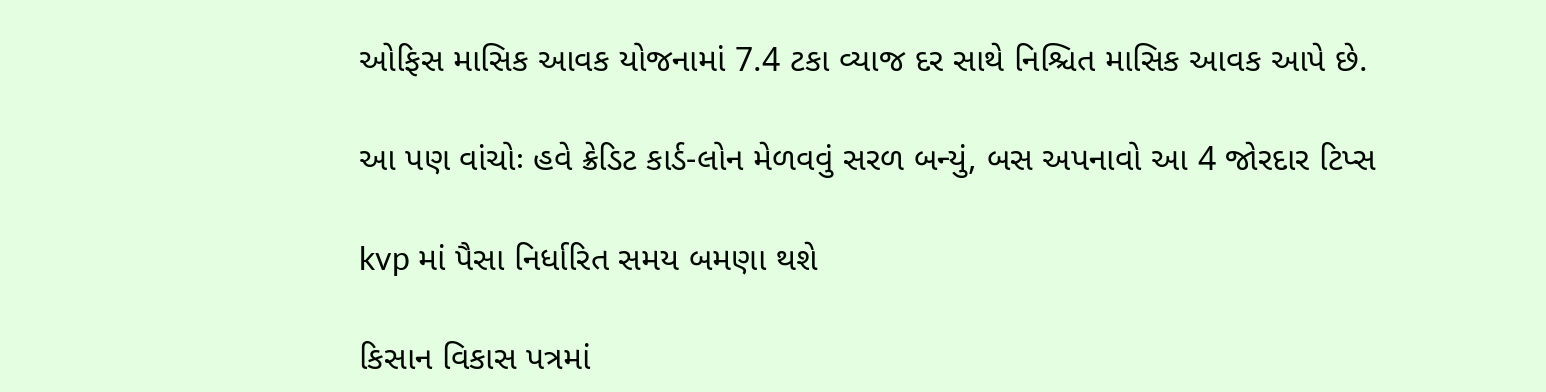ઓફિસ માસિક આવક યોજનામાં 7.4 ટકા વ્યાજ દર સાથે નિશ્ચિત માસિક આવક આપે છે.

આ પણ વાંચોઃ હવે ક્રેડિટ કાર્ડ-લોન મેળવવું સરળ બન્યું, બસ અપનાવો આ 4 જોરદાર ટિપ્સ

kvp માં પૈસા નિર્ધારિત સમય બમણા થશે

કિસાન વિકાસ પત્રમાં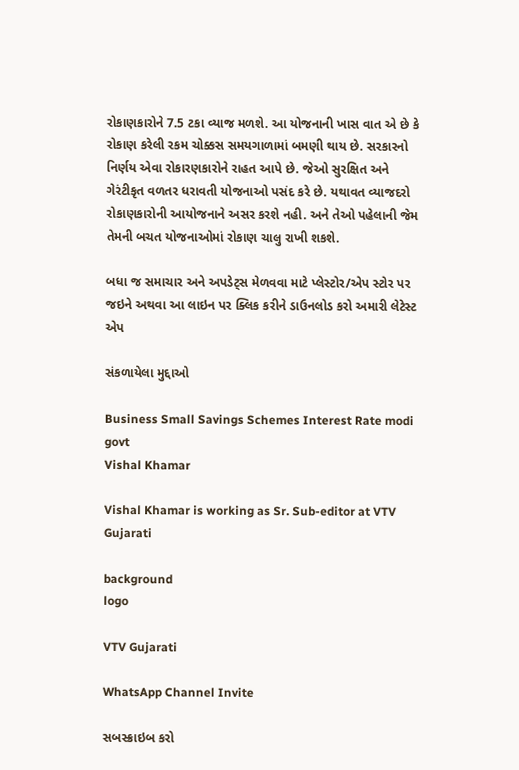રોકાણકારોને 7.5 ટકા વ્યાજ મળશે. આ યોજનાની ખાસ વાત એ છે કે રોકાણ કરેલી રકમ ચોક્કસ સમયગાળામાં બમણી થાય છે. સરકારનો નિર્ણય એવા રોકારણકારોને રાહત આપે છે. જેઓ સુરક્ષિત અને ગેરંટીકૃત વળતર ધરાવતી યોજનાઓ પસંદ કરે છે. યથાવત વ્યાજદરો રોકાણકારોની આયોજનાને અસર કરશે નહી. અને તેઓ પહેલાની જેમ તેમની બચત યોજનાઓમાં રોકાણ ચાલુ રાખી શકશે.

બધા જ સમાચાર અને અપડેટ્સ મેળવવા માટે પ્લેસ્ટોર/એપ સ્ટોર પર જઇને અથવા આ લાઇન પર ક્લિક કરીને ડાઉનલોડ કરો અમારી લેટેસ્ટ એપ

સંકળાયેલા મુદ્દાઓ

Business Small Savings Schemes Interest Rate modi govt
Vishal Khamar

Vishal Khamar is working as Sr. Sub-editor at VTV Gujarati

background
logo

VTV Gujarati

WhatsApp Channel Invite

સબસ્ક્રાઇબ કરો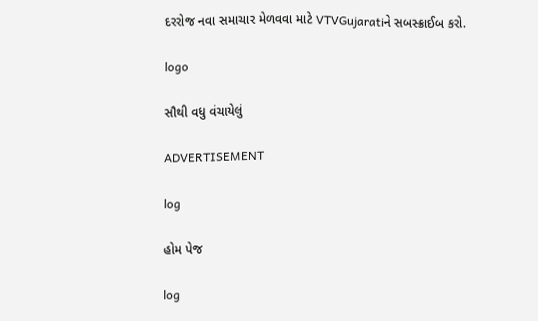દરરોજ નવા સમાચાર મેળવવા માટે VTVGujaratiને સબસ્ક્રાઈબ કરો.

logo

સૌથી વધુ વંચાયેલું

ADVERTISEMENT

log

હોમ પેજ

log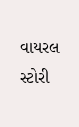વાયરલ સ્ટોરી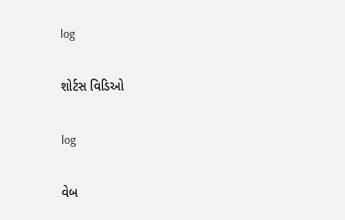log

શોર્ટસ વિડિઓ

log

વેબ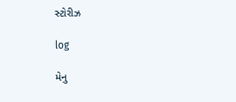સ્ટોરીઝ

log

મેનુ